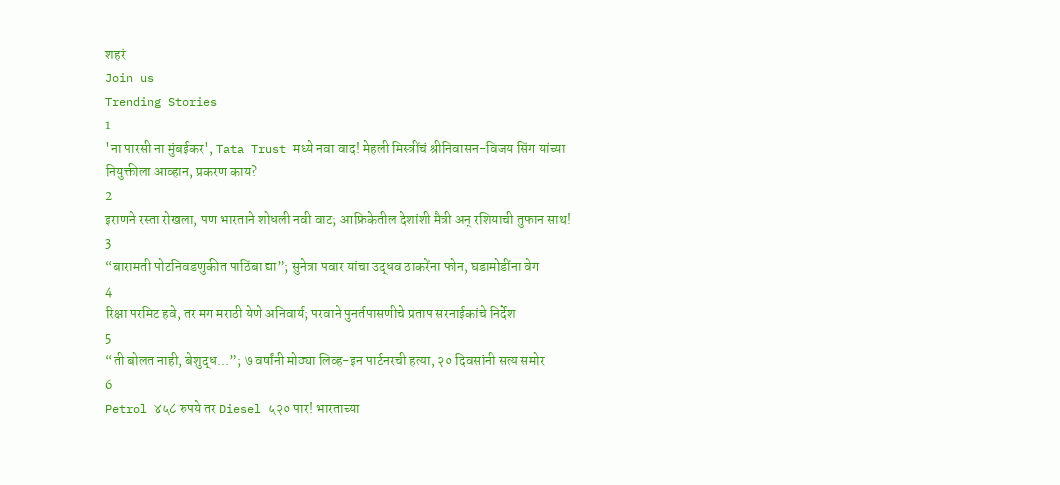शहरं
Join us
Trending Stories
1
'ना पारसी ना मुंबईकर', Tata Trust मध्ये नवा वाद! मेहली मिस्त्रींचं श्रीनिवासन-विजय सिंग यांच्या नियुक्तीला आव्हान, प्रकरण काय?
2
इराणने रस्ता रोखला, पण भारताने शोधली नवी वाट; आफ्रिकेतील देशांशी मैत्री अन् रशियाची तुफान साथ!
3
“बारामती पोटनिवडणुकीत पाठिंबा द्या”; सुनेत्रा पवार यांचा उद्धव ठाकरेंना फोन, घडामोडींना वेग
4
रिक्षा परमिट हवे, तर मग मराठी येणे अनिवार्य; परवाने पुनर्तपासणीचे प्रताप सरनाईकांचे निर्देश
5
“ती बोलत नाही, बेशुद्ध...”; ७ वर्षांनी मोठ्या लिव्ह-इन पार्टनरची हत्या, २० दिवसांनी सत्य समोर
6
Petrol ४५८ रुपये तर Diesel ५२० पार! भारताच्या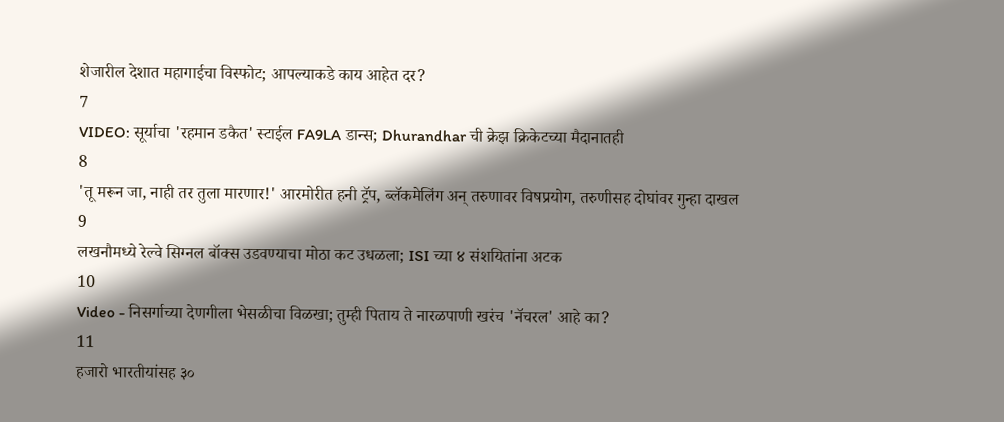शेजारील देशात महागाईचा विस्फोट; आपल्याकडे काय आहेत दर?
7
VIDEO: सूर्याचा 'रहमान डकैत' स्टाईल FA9LA डान्स; Dhurandhar ची क्रेझ क्रिकेटच्या मैदानातही
8
'तू मरून जा, नाही तर तुला मारणार!' आरमोरीत हनी ट्रॅप, ब्लॅकमेलिंग अन् तरुणावर विषप्रयोग, तरुणीसह दोघांवर गुन्हा दाखल
9
लखनौमध्ये रेल्वे सिग्नल बॉक्स उडवण्याचा मोठा कट उधळला; ISI च्या ४ संशयितांना अटक
10
Video - निसर्गाच्या देणगीला भेसळीचा विळखा; तुम्ही पिताय ते नारळपाणी खरंच 'नॅचरल' आहे का?
11
हजारो भारतीयांसह ३०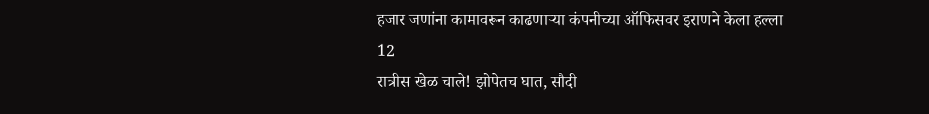हजार जणांना कामावरून काढणाऱ्या कंपनीच्या ऑफिसवर इराणने केला हल्ला
12
रात्रीस खेळ चाले! झोपेतच घात, सौदी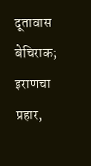दूतावास बेचिराक; इराणचा प्रहार,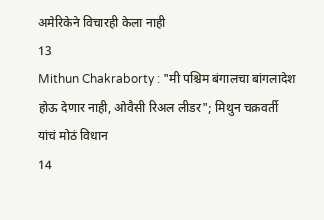अमेरिकेने विचारही केला नाही
13
Mithun Chakraborty : "मी पश्चिम बंगालचा बांगलादेश होऊ देणार नाही, ओवैसी रिअल लीडर"; मिथुन चक्रवर्ती यांचं मोठं विधान
14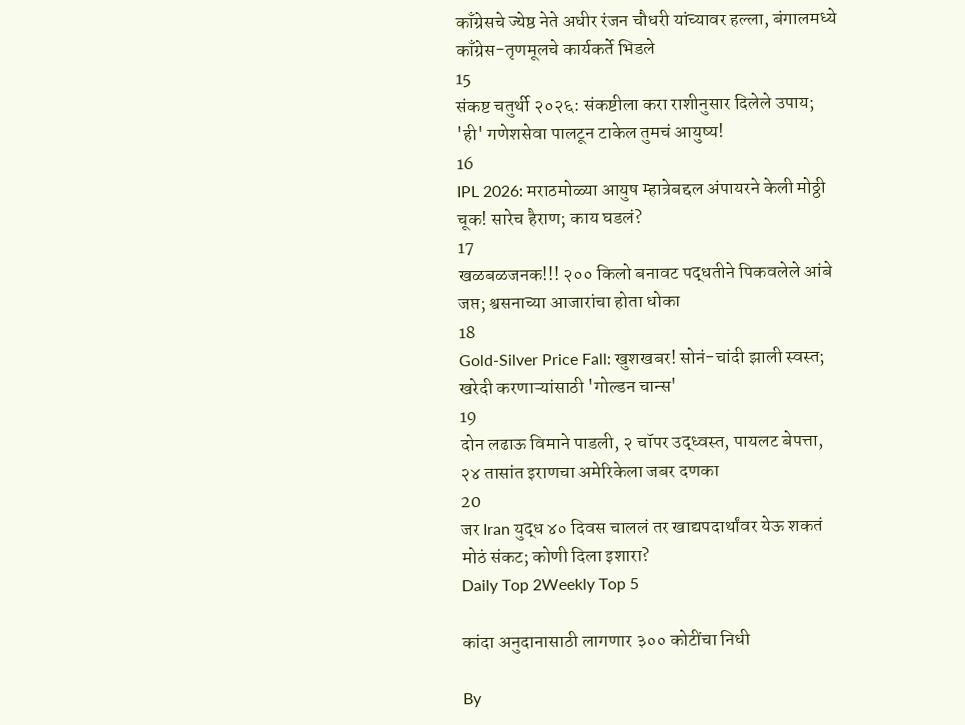काँग्रेसचे ज्येष्ठ नेते अधीर रंजन चौधरी यांच्यावर हल्ला, बंगालमध्ये काँग्रेस-तृणमूलचे कार्यकर्ते भिडले
15
संकष्ट चतुर्थी २०२६: संकष्टीला करा राशीनुसार दिलेले उपाय; 'ही' गणेशसेवा पालटून टाकेल तुमचं आयुष्य!
16
IPL 2026: मराठमोळ्या आयुष म्हात्रेबद्दल अंपायरने केली मोठ्ठी चूक! सारेच हैराण; काय घडलं?
17
खळबळजनक!!! २०० किलो बनावट पद्धतीने पिकवलेले आंबे जप्त; श्वसनाच्या आजारांचा होता धोका
18
Gold-Silver Price Fall: खुशखबर! सोनं-चांदी झाली स्वस्त; खरेदी करणाऱ्यांसाठी 'गोल्डन चान्स'
19
दोन लढाऊ विमाने पाडली, २ चॉपर उद्ध्वस्त, पायलट बेपत्ता, २४ तासांत इराणचा अमेरिकेला जबर दणका
20
जर Iran युद्ध ४० दिवस चाललं तर खाद्यपदार्थांवर येऊ शकतं मोठं संकट; कोणी दिला इशारा?
Daily Top 2Weekly Top 5

कांदा अनुदानासाठी लागणार ३०० कोटींचा निधी

By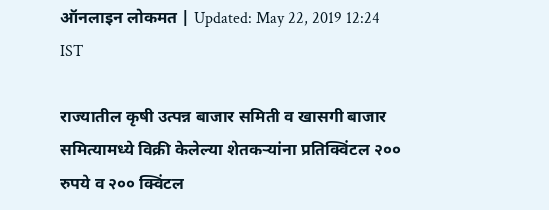ऑनलाइन लोकमत | Updated: May 22, 2019 12:24 IST

राज्यातील कृषी उत्पन्न बाजार समिती व खासगी बाजार समित्यामध्ये विक्री केलेल्या शेतकऱ्यांना प्रतिक्विंटल २०० रुपये व २०० क्विंटल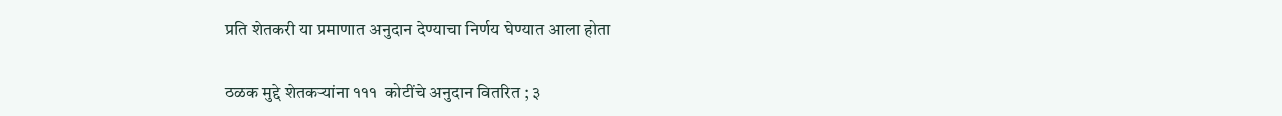प्रति शेतकरी या प्रमाणात अनुदान देण्याचा निर्णय घेण्यात आला होता

ठळक मुद्दे शेतकऱ्यांना १११  कोटींचे अनुदान वितरित ; ३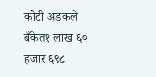कोटी अडकले बँकेत१ लाख ६० हजार ६९८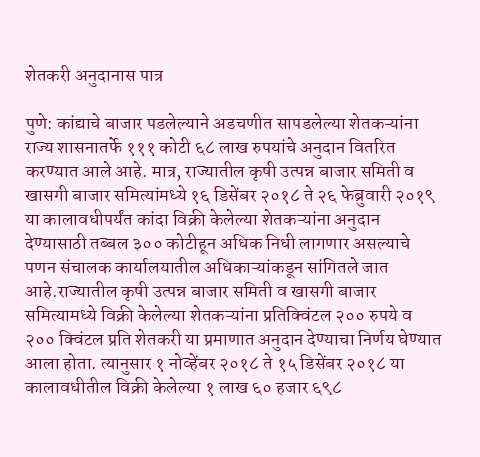शेतकरी अनुदानास पात्र

पुणे: कांद्याचे बाजार पडलेल्याने अडचणीत सापडलेल्या शेतकऱ्यांना राज्य शासनातर्फे १११ कोटी ६८ लाख रुपयांचे अनुदान वितरित करण्यात आले आहे. मात्र, राज्यातील कृषी उत्पन्न बाजार समिती व खासगी बाजार समित्यांमध्ये १६ डिसेंबर २०१८ ते २६ फेब्रुवारी २०१९ या कालावधीपर्यंत कांदा विक्री केलेल्या शेतकऱ्यांना अनुदान देण्यासाठी तब्बल ३०० कोटीहून अधिक निधी लागणार असल्याचे पणन संचालक कार्यालयातील अधिकाऱ्यांकडून सांगितले जात आहे.राज्यातील कृषी उत्पन्न बाजार समिती व खासगी बाजार समित्यामध्ये विक्री केलेल्या शेतकऱ्यांना प्रतिक्विंटल २०० रुपये व २०० क्विंटल प्रति शेतकरी या प्रमाणात अनुदान देण्याचा निर्णय घेण्यात आला होता. त्यानुसार १ नोव्हेंबर २०१८ ते १५ डिसेंबर २०१८ या कालावधीतील विक्री केलेल्या १ लाख ६० हजार ६९८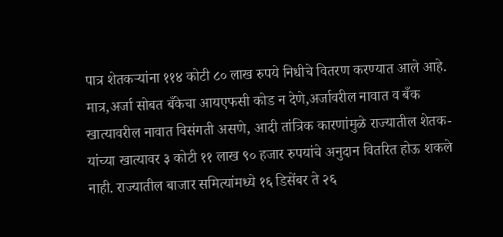पात्र शेतकऱ्यांना ११४ कोटी ८० लाख रुपये निधीचे वितरण करण्यात आले आहे. मात्र,अर्जा सोबत बँकेचा आयएफसी कोड न देणे,अर्जावरील नावात व बँक खात्यावरील नावात विसंगती असणे, आदी तांत्रिक कारणांमुळे राज्यातील शेतक-यांच्या खात्यावर ३ कोटी ११ लाख ९० हजार रुपयांचे अनुदान वितरित होऊ शकले नाही. राज्यातील बाजार समित्यांमध्ये १६ डिसेंबर ते २६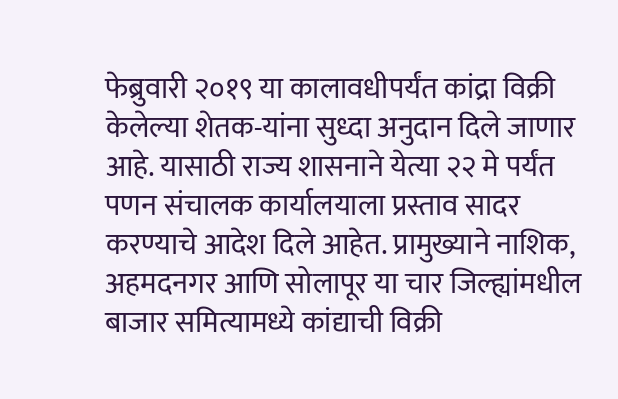फेब्रुवारी २०१९ या कालावधीपर्यंत कांद्रा विक्री केलेल्या शेतक-यांना सुध्दा अनुदान दिले जाणार आहे. यासाठी राज्य शासनाने येत्या २२ मे पर्यंत पणन संचालक कार्यालयाला प्रस्ताव सादर करण्याचे आदेश दिले आहेत. प्रामुख्याने नाशिक, अहमदनगर आणि सोलापूर या चार जिल्ह्यांमधील बाजार समित्यामध्ये कांद्याची विक्री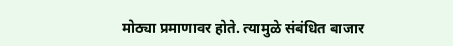मोठ्या प्रमाणावर होते. त्यामुळे संबंधित बाजार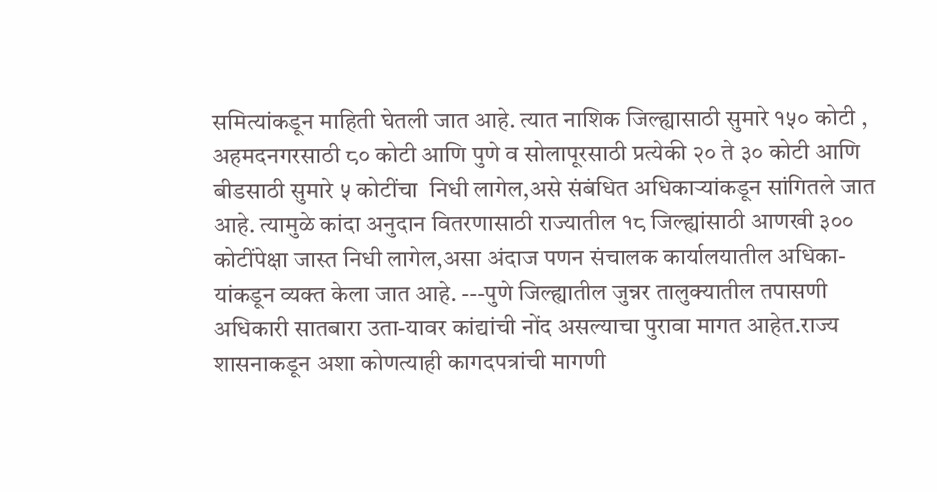समित्यांकडून माहिती घेतली जात आहे. त्यात नाशिक जिल्ह्यासाठी सुमारे १५० कोटी , अहमदनगरसाठी ८० कोटी आणि पुणे व सोलापूरसाठी प्रत्येकी २० ते ३० कोटी आणि बीडसाठी सुमारे ५ कोटींचा  निधी लागेल,असे संबंधित अधिकाऱ्यांकडून सांगितले जात आहे. त्यामुळे कांदा अनुदान वितरणासाठी राज्यातील १८ जिल्ह्यांसाठी आणखी ३०० कोटींपेक्षा जास्त निधी लागेल,असा अंदाज पणन संचालक कार्यालयातील अधिका-यांकडून व्यक्त केला जात आहे. ---पुणे जिल्ह्यातील जुन्नर तालुक्यातील तपासणी अधिकारी सातबारा उता-यावर कांद्यांची नोंद असल्याचा पुरावा मागत आहेत.राज्य शासनाकडून अशा कोणत्याही कागदपत्रांची मागणी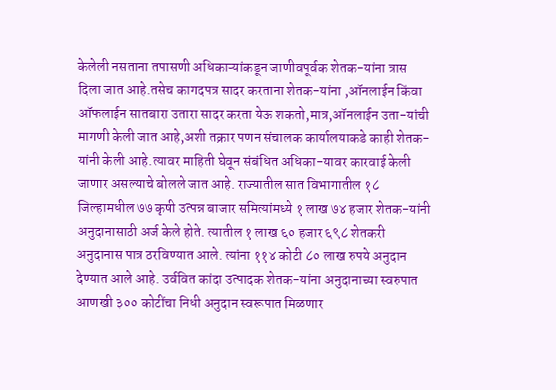केलेली नसताना तपासणी अधिकाऱ्यांकडून जाणीवपूर्वक शेतक-यांना त्रास दिला जात आहे.तसेच कागदपत्र सादर करताना शेतक-यांना ,ऑनलाईन किंवा ऑफलाईन सातबारा उतारा सादर करता येऊ शकतो,मात्र,ऑनलाईन उता-यांची मागणी केली जात आहे,अशी तक्रार पणन संचालक कार्यालयाकडे काही शेतक-यांनी केली आहे.त्यावर माहिती घेवून संबंधित अधिका-यावर कारवाई केली जाणार असल्याचे बोलले जात आहे. राज्यातील सात विभागातील १८ जिल्हामधील ७७ कृषी उत्पन्न बाजार समित्यांमध्ये १ लाख ७४ हजार शेतक-यांनी अनुदानासाठी अर्ज केले होते. त्यातील १ लाख ६० हजार ६९८ शेतकरी अनुदानास पात्र ठरविण्यात आले. त्यांना ११४ कोटी ८० लाख रुपये अनुदान देण्यात आले आहे. उर्ववित कांदा उत्पादक शेतक-यांना अनुदानाच्या स्वरुपात आणखी ३०० कोटींचा निधी अनुदान स्वरूपात मिळणार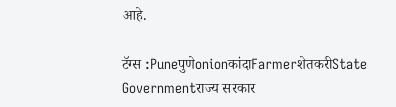आहे.

टॅग्स :PuneपुणेonionकांदाFarmerशेतकरीState Governmentराज्य सरकार